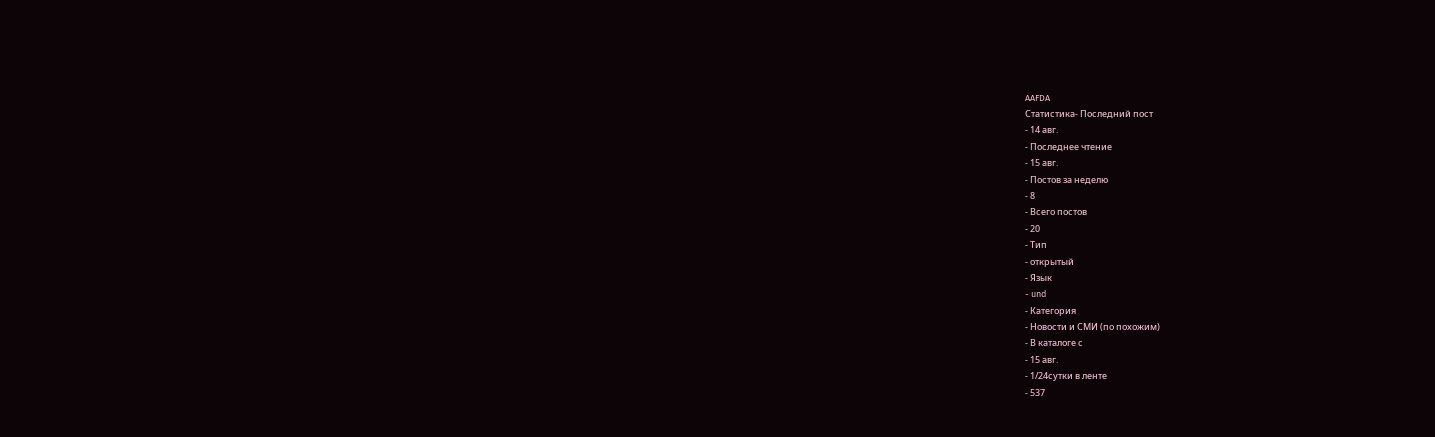AAFDA
Статистика- Последний пост
- 14 авг.
- Последнее чтение
- 15 авг.
- Постов за неделю
- 8
- Всего постов
- 20
- Тип
- открытый
- Язык
- und
- Категория
- Новости и СМИ (по похожим)
- В каталоге с
- 15 авг.
- 1/24сутки в ленте
- 537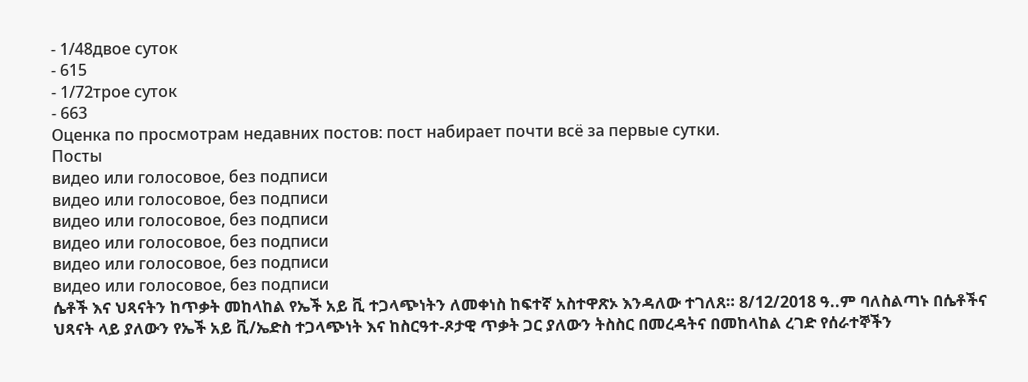- 1/48двое суток
- 615
- 1/72трое суток
- 663
Оценка по просмотрам недавних постов: пост набирает почти всё за первые сутки.
Посты
видео или голосовое, без подписи
видео или голосовое, без подписи
видео или голосовое, без подписи
видео или голосовое, без подписи
видео или голосовое, без подписи
видео или голосовое, без подписи
ሴቶች እና ህጻናትን ከጥቃት መከላከል የኤች አይ ቪ ተጋላጭነትን ለመቀነስ ከፍተኛ አስተዋጽኦ እንዳለው ተገለጸ። 8/12/2018 ዓ..ም ባለስልጣኑ በሴቶችና ህጻናት ላይ ያለውን የኤች አይ ቪ/ኤድስ ተጋላጭነት እና ከስርዓተ-ጾታዊ ጥቃት ጋር ያለውን ትስስር በመረዳትና በመከላከል ረገድ የሰራተኞችን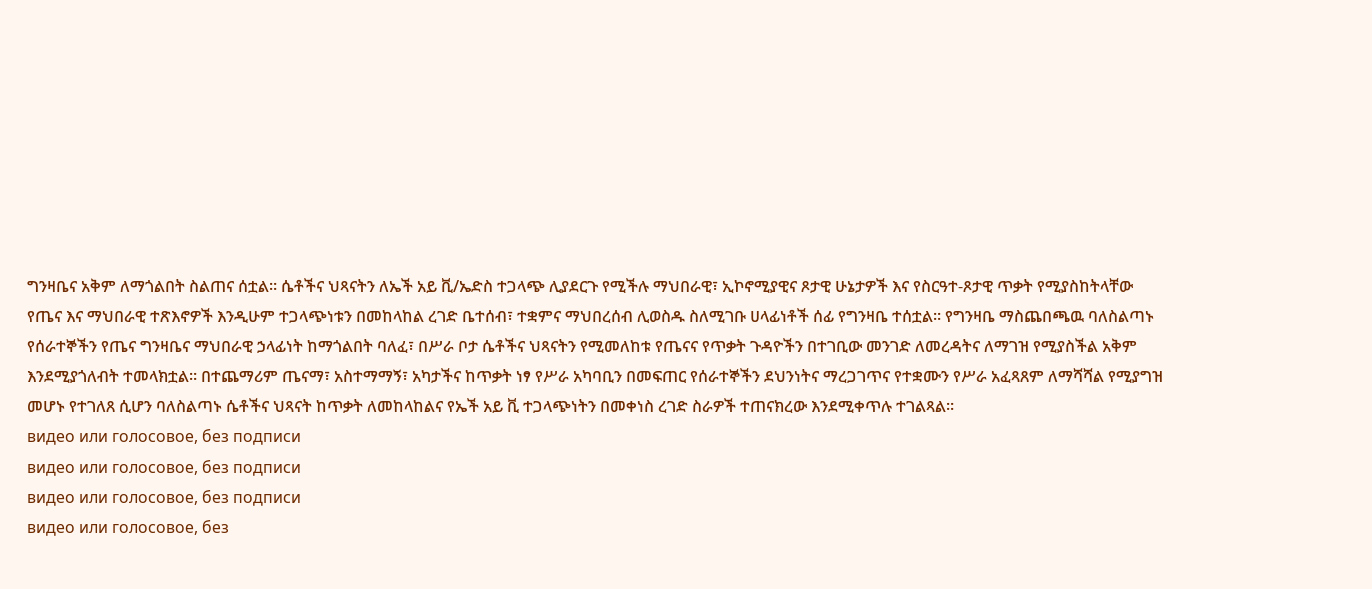ግንዛቤና አቅም ለማጎልበት ስልጠና ሰቷል። ሴቶችና ህጻናትን ለኤች አይ ቪ/ኤድስ ተጋላጭ ሊያደርጉ የሚችሉ ማህበራዊ፣ ኢኮኖሚያዊና ጾታዊ ሁኔታዎች እና የስርዓተ-ጾታዊ ጥቃት የሚያስከትላቸው የጤና እና ማህበራዊ ተጽእኖዎች እንዲሁም ተጋላጭነቱን በመከላከል ረገድ ቤተሰብ፣ ተቋምና ማህበረሰብ ሊወስዱ ስለሚገቡ ሀላፊነቶች ሰፊ የግንዛቤ ተሰቷል። የግንዛቤ ማስጨበጫዉ ባለስልጣኑ የሰራተኞችን የጤና ግንዛቤና ማህበራዊ ኃላፊነት ከማጎልበት ባለፈ፣ በሥራ ቦታ ሴቶችና ህጻናትን የሚመለከቱ የጤናና የጥቃት ጉዳዮችን በተገቢው መንገድ ለመረዳትና ለማገዝ የሚያስችል አቅም እንደሚያጎለብት ተመላክቷል። በተጨማሪም ጤናማ፣ አስተማማኝ፣ አካታችና ከጥቃት ነፃ የሥራ አካባቢን በመፍጠር የሰራተኞችን ደህንነትና ማረጋገጥና የተቋሙን የሥራ አፈጻጸም ለማሻሻል የሚያግዝ መሆኑ የተገለጸ ሲሆን ባለስልጣኑ ሴቶችና ህጻናት ከጥቃት ለመከላከልና የኤች አይ ቪ ተጋላጭነትን በመቀነስ ረገድ ስራዎች ተጠናክረው እንደሚቀጥሉ ተገልጻል።
видео или голосовое, без подписи
видео или голосовое, без подписи
видео или голосовое, без подписи
видео или голосовое, без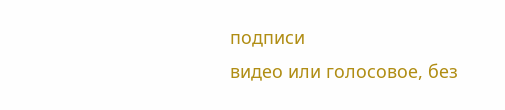подписи
видео или голосовое, без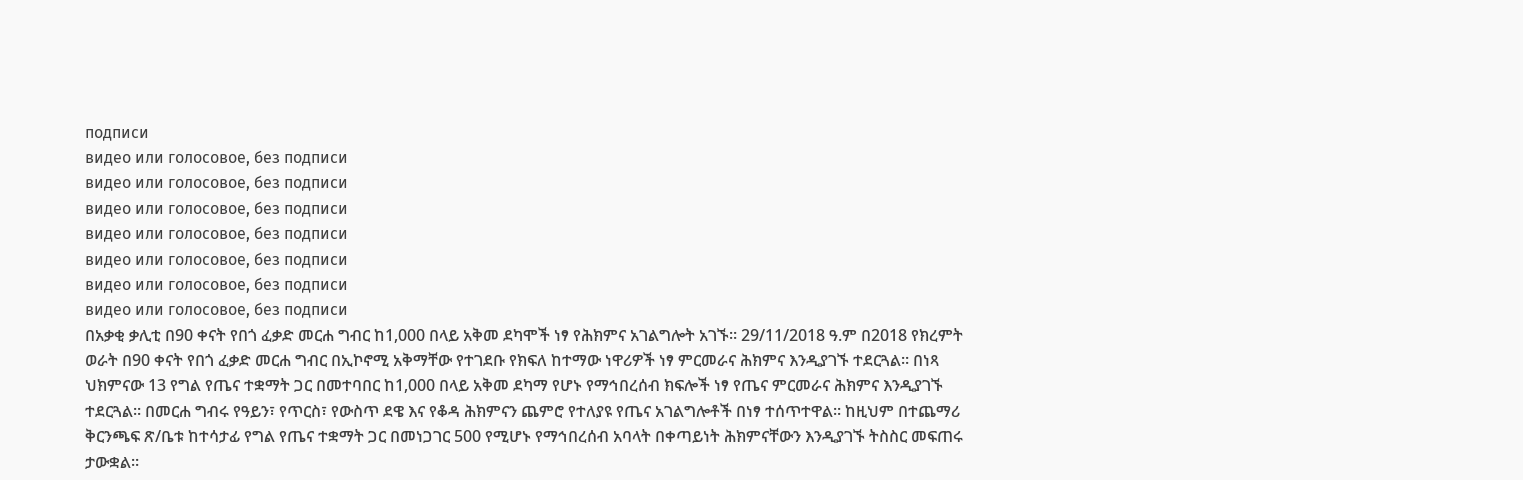подписи
видео или голосовое, без подписи
видео или голосовое, без подписи
видео или голосовое, без подписи
видео или голосовое, без подписи
видео или голосовое, без подписи
видео или голосовое, без подписи
видео или голосовое, без подписи
በአቃቂ ቃሊቲ በ90 ቀናት የበጎ ፈቃድ መርሐ ግብር ከ1,000 በላይ አቅመ ደካሞች ነፃ የሕክምና አገልግሎት አገኙ። 29/11/2018 ዓ.ም በ2018 የክረምት ወራት በ90 ቀናት የበጎ ፈቃድ መርሐ ግብር በኢኮኖሚ አቅማቸው የተገደቡ የክፍለ ከተማው ነዋሪዎች ነፃ ምርመራና ሕክምና እንዲያገኙ ተደርጓል። በነጻ ህክምናው 13 የግል የጤና ተቋማት ጋር በመተባበር ከ1,000 በላይ አቅመ ደካማ የሆኑ የማኅበረሰብ ክፍሎች ነፃ የጤና ምርመራና ሕክምና እንዲያገኙ ተደርጓል። በመርሐ ግብሩ የዓይን፣ የጥርስ፣ የውስጥ ደዌ እና የቆዳ ሕክምናን ጨምሮ የተለያዩ የጤና አገልግሎቶች በነፃ ተሰጥተዋል። ከዚህም በተጨማሪ ቅርንጫፍ ጽ/ቤቱ ከተሳታፊ የግል የጤና ተቋማት ጋር በመነጋገር 500 የሚሆኑ የማኅበረሰብ አባላት በቀጣይነት ሕክምናቸውን እንዲያገኙ ትስስር መፍጠሩ ታውቋል።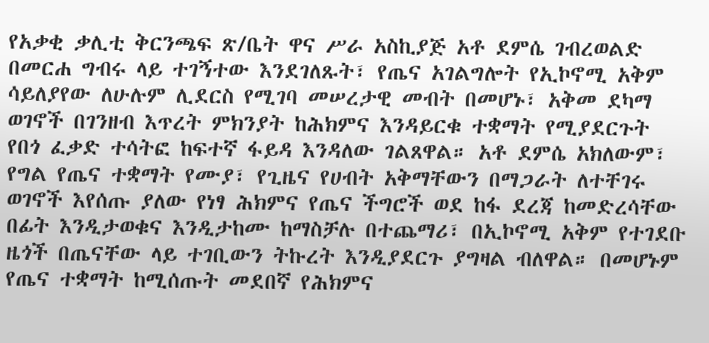የአቃቂ ቃሊቲ ቅርንጫፍ ጽ/ቤት ዋና ሥራ አስኪያጅ አቶ ደምሴ ገብረወልድ በመርሐ ግብሩ ላይ ተገኝተው እንደገለጹት፣ የጤና አገልግሎት የኢኮኖሚ አቅም ሳይለያየው ለሁሉም ሊደርስ የሚገባ መሠረታዊ መብት በመሆኑ፣ አቅመ ደካማ ወገኖች በገንዘብ እጥረት ምክንያት ከሕክምና እንዳይርቁ ተቋማት የሚያደርጉት የበጎ ፈቃድ ተሳትፎ ከፍተኛ ፋይዳ እንዳለው ገልጸዋል። አቶ ደምሴ አክለውም፣ የግል የጤና ተቋማት የሙያ፣ የጊዜና የሀብት አቅማቸውን በማጋራት ለተቸገሩ ወገኖች እየሰጡ ያለው የነፃ ሕክምና የጤና ችግሮች ወደ ከፋ ደረጃ ከመድረሳቸው በፊት እንዲታወቁና እንዲታከሙ ከማስቻሉ በተጨማሪ፣ በኢኮኖሚ አቅም የተገደቡ ዜጎች በጤናቸው ላይ ተገቢውን ትኩረት እንዲያደርጉ ያግዛል ብለዋል። በመሆኑም የጤና ተቋማት ከሚሰጡት መደበኛ የሕክምና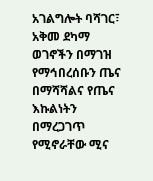አገልግሎት ባሻገር፣ አቅመ ደካማ ወገኖችን በማገዝ የማኅበረሰቡን ጤና በማሻሻልና የጤና እኩልነትን በማረጋገጥ የሚኖራቸው ሚና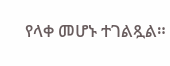የላቀ መሆኑ ተገልጿል።